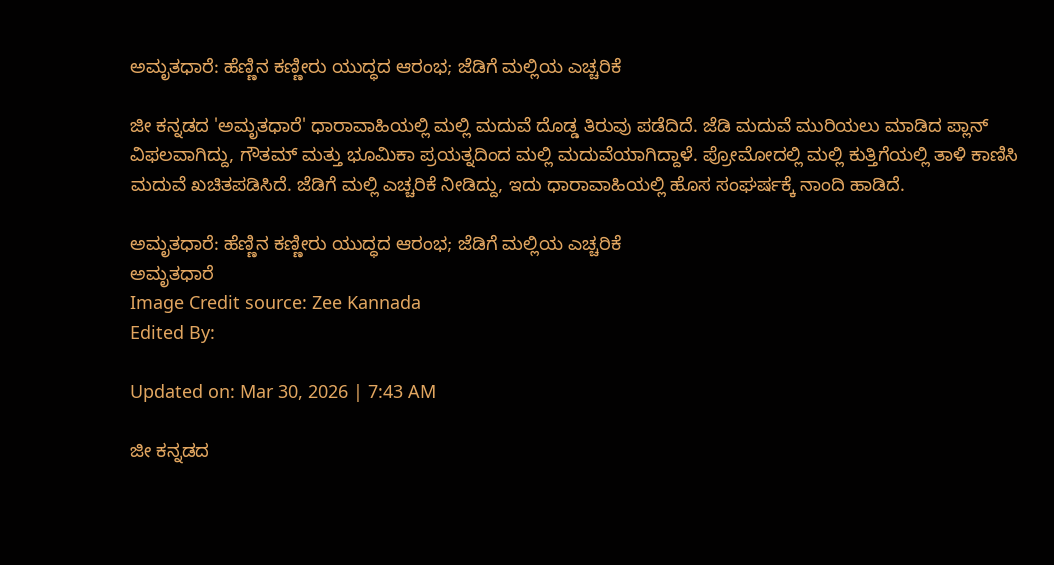ಅಮೃತಧಾರೆ: ಹೆಣ್ಣಿನ ಕಣ್ಣೀರು ಯುದ್ಧದ ಆರಂಭ; ಜೆಡಿಗೆ ಮಲ್ಲಿಯ ಎಚ್ಚರಿಕೆ

ಜೀ ಕನ್ನಡದ 'ಅಮೃತಧಾರೆ' ಧಾರಾವಾಹಿಯಲ್ಲಿ ಮಲ್ಲಿ ಮದುವೆ ದೊಡ್ಡ ತಿರುವು ಪಡೆದಿದೆ. ಜೆಡಿ ಮದುವೆ ಮುರಿಯಲು ಮಾಡಿದ ಪ್ಲಾನ್ ವಿಫಲವಾಗಿದ್ದು, ಗೌತಮ್ ಮತ್ತು ಭೂಮಿಕಾ ಪ್ರಯತ್ನದಿಂದ ಮಲ್ಲಿ ಮದುವೆಯಾಗಿದ್ದಾಳೆ. ಪ್ರೋಮೋದಲ್ಲಿ ಮಲ್ಲಿ ಕುತ್ತಿಗೆಯಲ್ಲಿ ತಾಳಿ ಕಾಣಿಸಿ ಮದುವೆ ಖಚಿತಪಡಿಸಿದೆ. ಜೆಡಿಗೆ ಮಲ್ಲಿ ಎಚ್ಚರಿಕೆ ನೀಡಿದ್ದು, ಇದು ಧಾರಾವಾಹಿಯಲ್ಲಿ ಹೊಸ ಸಂಘರ್ಷಕ್ಕೆ ನಾಂದಿ ಹಾಡಿದೆ.

ಅಮೃತಧಾರೆ: ಹೆಣ್ಣಿನ ಕಣ್ಣೀರು ಯುದ್ಧದ ಆರಂಭ; ಜೆಡಿಗೆ ಮಲ್ಲಿಯ ಎಚ್ಚರಿಕೆ
ಅಮೃತಧಾರೆ
Image Credit source: Zee Kannada
Edited By:

Updated on: Mar 30, 2026 | 7:43 AM

ಜೀ ಕನ್ನಡದ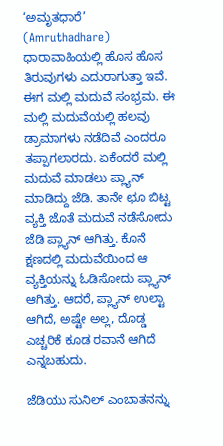‘ಅಮೃತಧಾರೆ’ (Amruthadhare) ಧಾರಾವಾಹಿಯಲ್ಲಿ ಹೊಸ ಹೊಸ ತಿರುವುಗಳು ಎದುರಾಗುತ್ತಾ ಇವೆ. ಈಗ ಮಲ್ಲಿ ಮದುವೆ ಸಂಭ್ರಮ. ಈ ಮಲ್ಲಿ ಮದುವೆಯಲ್ಲಿ ಹಲವು ಡ್ರಾಮಾಗಳು ನಡೆದಿವೆ ಎಂದರೂ ತಪ್ಪಾಗಲಾರದು. ಏಕೆಂದರೆ ಮಲ್ಲಿ ಮದುವೆ ಮಾಡಲು ಪ್ಲ್ಯಾನ್ ಮಾಡಿದ್ದು ಜೆಡಿ. ತಾನೇ ಛೂ ಬಿಟ್ಟ ವ್ಯಕ್ತಿ ಜೊತೆ ಮದುವೆ ನಡೆಸೋದು ಜೆಡಿ ಪ್ಲ್ಯಾನ್ ಆಗಿತ್ತು. ಕೊನೆ ಕ್ಷಣದಲ್ಲಿ ಮದುವೆಯಿಂದ ಆ ವ್ಯಕ್ತಿಯನ್ನು ಓಡಿಸೋದು ಪ್ಲ್ಯಾನ್ ಆಗಿತ್ತು. ಆದರೆ, ಪ್ಲ್ಯಾನ್ ಉಲ್ಟಾ ಆಗಿದೆ, ಅಷ್ಟೇ ಅಲ್ಲ, ದೊಡ್ಡ ಎಚ್ಚರಿಕೆ ಕೂಡ ರವಾನೆ ಆಗಿದೆ ಎನ್ನಬಹುದು.

ಜೆಡಿಯು ಸುನಿಲ್ ಎಂಬಾತನನ್ನು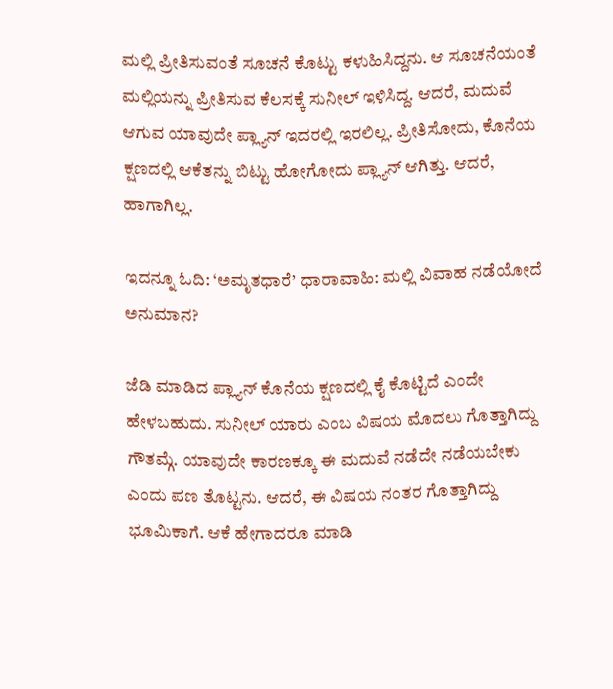ಮಲ್ಲಿ ಪ್ರೀತಿಸುವಂತೆ ಸೂಚನೆ ಕೊಟ್ಟು ಕಳುಹಿಸಿದ್ದನು. ಆ ಸೂಚನೆಯಂತೆ ಮಲ್ಲಿಯನ್ನು ಪ್ರೀತಿಸುವ ಕೆಲಸಕ್ಕೆ ಸುನೀಲ್ ಇಳಿಸಿದ್ದ. ಆದರೆ, ಮದುವೆ ಆಗುವ ಯಾವುದೇ ಪ್ಲ್ಯಾನ್ ಇದರಲ್ಲಿ ಇರಲಿಲ್ಲ. ಪ್ರೀತಿಸೋದು, ಕೊನೆಯ ಕ್ಷಣದಲ್ಲಿ ಆಕೆತನ್ನು ಬಿಟ್ಟು ಹೋಗೋದು ಪ್ಲ್ಯಾನ್ ಆಗಿತ್ತು. ಆದರೆ, ಹಾಗಾಗಿಲ್ಲ.

ಇದನ್ನೂ ಓದಿ: ‘ಅಮೃತಧಾರೆ’ ಧಾರಾವಾಹಿ: ಮಲ್ಲಿ ವಿವಾಹ ನಡೆಯೋದೆ ಅನುಮಾನ?

ಜೆಡಿ ಮಾಡಿದ ಪ್ಲ್ಯಾನ್ ಕೊನೆಯ ಕ್ಷಣದಲ್ಲಿ ಕೈ ಕೊಟ್ಟಿದೆ ಎಂದೇ ಹೇಳಬಹುದು. ಸುನೀಲ್ ಯಾರು ಎಂಬ ವಿಷಯ ಮೊದಲು ಗೊತ್ತಾಗಿದ್ದು ಗೌತಮ್ಗೆ. ಯಾವುದೇ ಕಾರಣಕ್ಕೂ ಈ ಮದುವೆ ನಡೆದೇ ನಡೆಯಬೇಕು ಎಂದು ಪಣ ತೊಟ್ಟನು. ಆದರೆ, ಈ ವಿಷಯ ನಂತರ ಗೊತ್ತಾಗಿದ್ದು ಭೂಮಿಕಾಗೆ. ಆಕೆ ಹೇಗಾದರೂ ಮಾಡಿ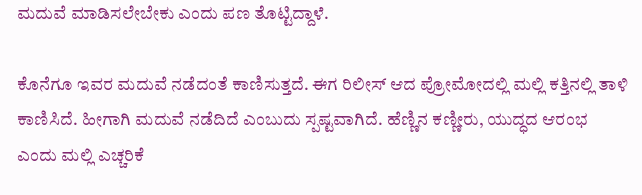ಮದುವೆ ಮಾಡಿಸಲೇಬೇಕು ಎಂದು ಪಣ ತೊಟ್ಟಿದ್ದಾಳೆ.

ಕೊನೆಗೂ ಇವರ ಮದುವೆ ನಡೆದಂತೆ ಕಾಣಿಸುತ್ತದೆ. ಈಗ ರಿಲೀಸ್ ಆದ ಪ್ರೋಮೋದಲ್ಲಿ ಮಲ್ಲಿ ಕತ್ತಿನಲ್ಲಿ ತಾಳಿ ಕಾಣಿಸಿದೆ. ಹೀಗಾಗಿ ಮದುವೆ ನಡೆದಿದೆ ಎಂಬುದು ಸ್ಪಷ್ಟವಾಗಿದೆ. ಹೆಣ್ಣಿನ ಕಣ್ಣೀರು, ಯುದ್ಧದ ಆರಂಭ ಎಂದು ಮಲ್ಲಿ ಎಚ್ಚರಿಕೆ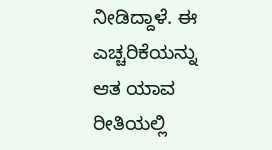ನೀಡಿದ್ದಾಳೆ. ಈ ಎಚ್ಚರಿಕೆಯನ್ನು ಆತ ಯಾವ ರೀತಿಯಲ್ಲಿ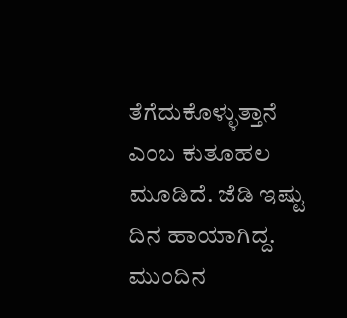ತೆಗೆದುಕೊಳ್ಳುತ್ತಾನೆ ಎಂಬ ಕುತೂಹಲ ಮೂಡಿದೆ. ಜೆಡಿ ಇಷ್ಟು ದಿನ ಹಾಯಾಗಿದ್ದ. ಮುಂದಿನ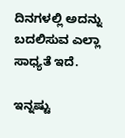ದಿನಗಳಲ್ಲಿ ಅದನ್ನು ಬದಲಿಸುವ ಎಲ್ಲಾ ಸಾಧ್ಯತೆ ಇದೆ.

ಇನ್ನಷ್ಟು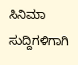ಸಿನಿಮಾ ಸುದ್ದಿಗಳಿಗಾಗಿ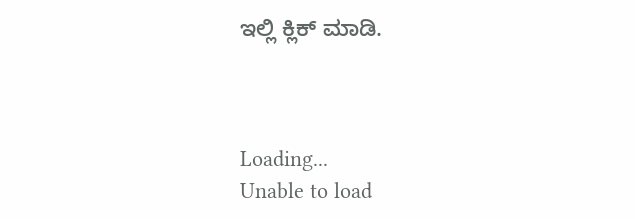ಇಲ್ಲಿ ಕ್ಲಿಕ್ ಮಾಡಿ.



Loading...
Unable to load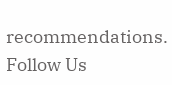recommendations.
Follow Us